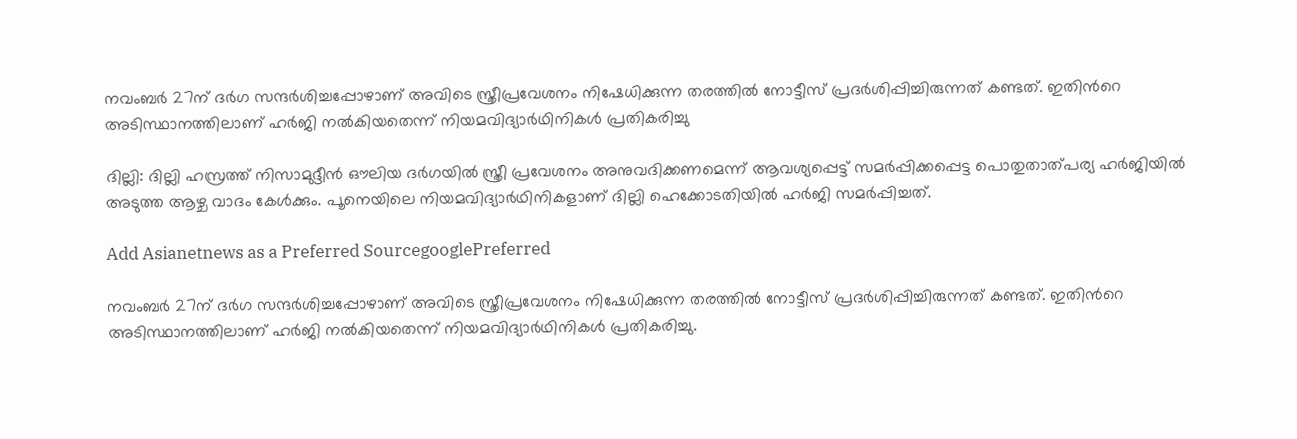നവംബര്‍ 27ന് ദര്‍ഗ സന്ദര്‍ശിച്ചപ്പോഴാണ് അവിടെ സ്ത്രീപ്രവേശനം നിഷേധിക്കുന്ന തരത്തില്‍ നോട്ടീസ് പ്രദര്‍ശിപ്പിച്ചിരുന്നത് കണ്ടത്. ഇതിന്‍റെ അടിസ്ഥാനത്തിലാണ് ഹര്‍ജി നല്‍കിയതെന്ന് നിയമവിദ്യാര്‍ഥിനികള്‍ പ്രതികരിച്ചു

ദില്ലി: ദില്ലി ഹസ്രത്ത് നിസാമുദ്ദീന്‍ ഔലിയ ദര്‍ഗയില്‍ സ്ത്രീ പ്രവേശനം അനുവദിക്കണമെന്ന് ആവശ്യപ്പെട്ട് സമര്‍പ്പിക്കപ്പെട്ട പൊതുതാത്പര്യ ഹര്‍ജിയില്‍ അടുത്ത ആഴ്ച വാദം കേള്‍ക്കും. പൂനെയിലെ നിയമവിദ്യാര്‍ഥിനികളാണ് ദില്ലി ഹെക്കോടതിയില്‍ ഹര്‍ജി സമര്‍പ്പിച്ചത്.

Add Asianetnews as a Preferred SourcegooglePreferred

നവംബര്‍ 27ന് ദര്‍ഗ സന്ദര്‍ശിച്ചപ്പോഴാണ് അവിടെ സ്ത്രീപ്രവേശനം നിഷേധിക്കുന്ന തരത്തില്‍ നോട്ടീസ് പ്രദര്‍ശിപ്പിച്ചിരുന്നത് കണ്ടത്. ഇതിന്‍റെ അടിസ്ഥാനത്തിലാണ് ഹര്‍ജി നല്‍കിയതെന്ന് നിയമവിദ്യാര്‍ഥിനികള്‍ പ്രതികരിച്ചു.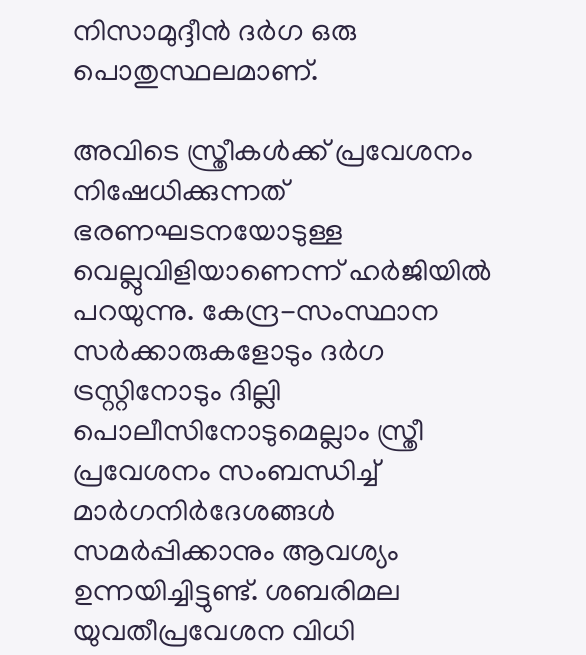നിസാമുദ്ദീന്‍ ദര്‍ഗ ഒരു പൊതുസ്ഥലമാണ്.

അവിടെ സ്ത്രീകള്‍ക്ക് പ്രവേശനം നിഷേധിക്കുന്നത് ഭരണഘടനയോടുള്ള വെല്ലുവിളിയാണെന്ന് ഹര്‍ജിയില്‍ പറയുന്നു. കേന്ദ്ര-സംസ്ഥാന സര്‍ക്കാരുകളോടും ദര്‍ഗ ട്രസ്റ്റിനോടും ദില്ലി പൊലീസിനോടുമെല്ലാം സ്ത്രീ പ്രവേശനം സംബന്ധിച്ച് മാര്‍ഗനിര്‍ദേശങ്ങള്‍ സമര്‍പ്പിക്കാനും ആവശ്യം ഉന്നയിച്ചിട്ടുണ്ട്. ശബരിമല യുവതീപ്രവേശന വിധി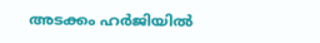അടക്കം ഹര്‍ജിയില്‍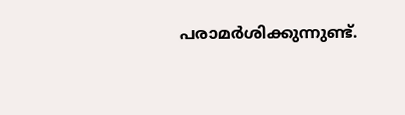പരാമര്‍ശിക്കുന്നുണ്ട്.